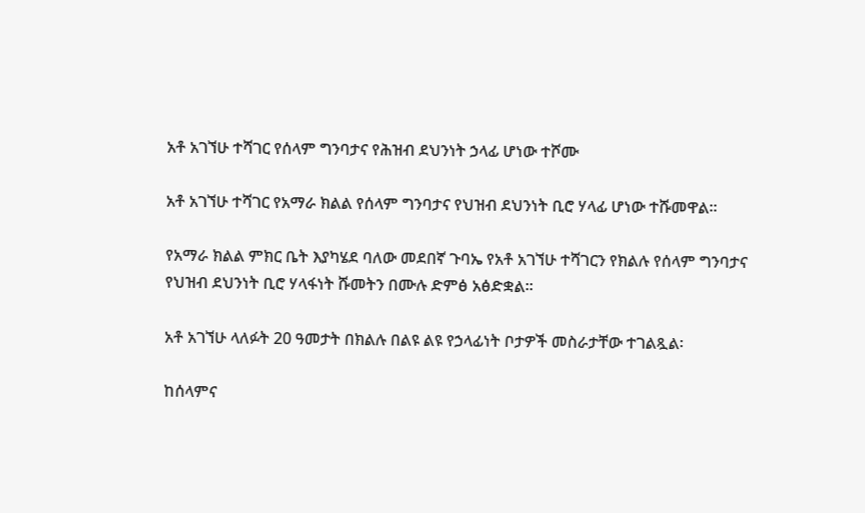አቶ አገኘሁ ተሻገር የሰላም ግንባታና የሕዝብ ደህንነት ኃላፊ ሆነው ተሾሙ

አቶ አገኘሁ ተሻገር የአማራ ክልል የሰላም ግንባታና የህዝብ ደህንነት ቢሮ ሃላፊ ሆነው ተሹመዋል።

የአማራ ክልል ምክር ቤት እያካሄደ ባለው መደበኛ ጉባኤ የአቶ አገኘሁ ተሻገርን የክልሉ የሰላም ግንባታና የህዝብ ደህንነት ቢሮ ሃላፋነት ሹመትን በሙሉ ድምፅ አፅድቋል።

አቶ አገኘሁ ላለፉት 20 ዓመታት በክልሉ በልዩ ልዩ የኃላፊነት ቦታዎች መስራታቸው ተገልጿል፡

ከሰላምና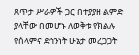ጸጥታ ሥራዎች ጋር በተያያዘ ልምድ ያላቸው በመሆኑ ለወቅቱ የክልሉ የሰላምና ደኅንነት ሁኔታ መረጋጋት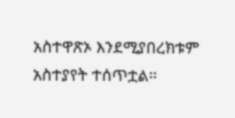አስተዋጽኦ እንደሚያበረክቱም አስተያየት ተሰጥቷል፡፡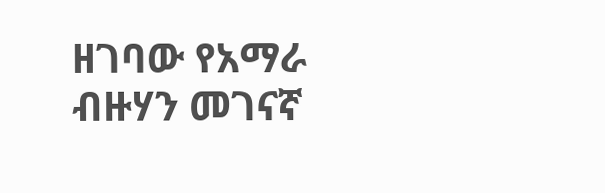ዘገባው የአማራ ብዙሃን መገናኛ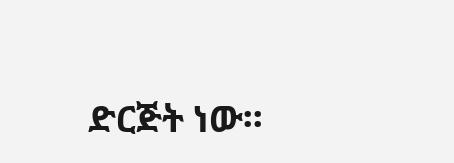ድርጅት ነው፡፡